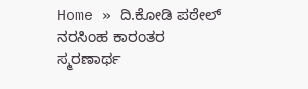Home » ದಿ.ಕೋಡಿ ಪಠೇಲ್ ನರಸಿಂಹ ಕಾರಂತರ ಸ್ಮರಣಾರ್ಥ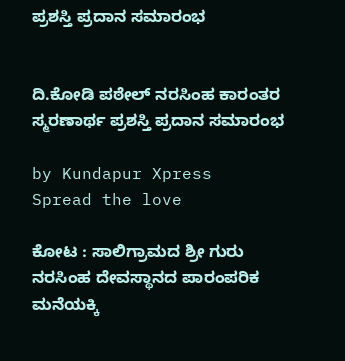ಪ್ರಶಸ್ತಿ ಪ್ರದಾನ ಸಮಾರಂಭ


ದಿ.ಕೋಡಿ ಪಠೇಲ್ ನರಸಿಂಹ ಕಾರಂತರ ಸ್ಮರಣಾರ್ಥ ಪ್ರಶಸ್ತಿ ಪ್ರದಾನ ಸಮಾರಂಭ

by Kundapur Xpress
Spread the love

ಕೋಟ : ಸಾಲಿಗ್ರಾಮದ ಶ್ರೀ ಗುರು ನರಸಿಂಹ ದೇವಸ್ಥಾನದ ಪಾರಂಪರಿಕ ಮನೆಯಕ್ಕಿ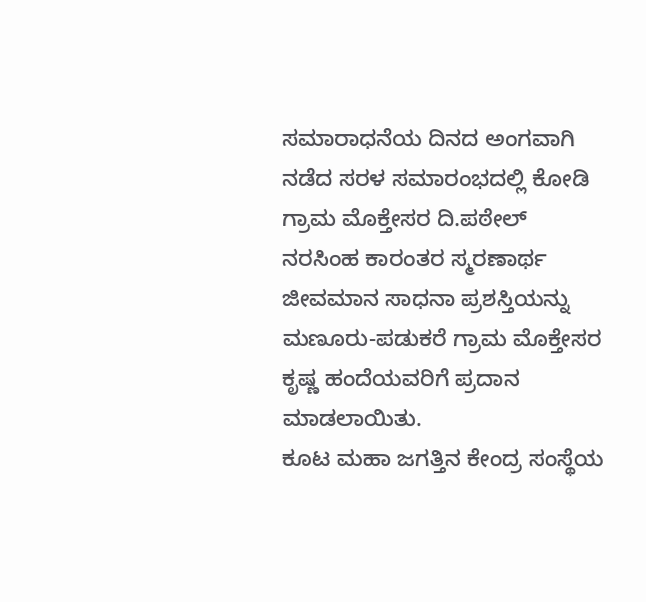ಸಮಾರಾಧನೆಯ ದಿನದ ಅಂಗವಾಗಿ ನಡೆದ ಸರಳ ಸಮಾರಂಭದಲ್ಲಿ ಕೋಡಿ ಗ್ರಾಮ ಮೊಕ್ತೇಸರ ದಿ.ಪಠೇಲ್ ನರಸಿಂಹ ಕಾರಂತರ ಸ್ಮರಣಾರ್ಥ ಜೀವಮಾನ ಸಾಧನಾ ಪ್ರಶಸ್ತಿಯನ್ನು ಮಣೂರು-ಪಡುಕರೆ ಗ್ರಾಮ ಮೊಕ್ತೇಸರ ಕೃಷ್ಣ ಹಂದೆಯವರಿಗೆ ಪ್ರದಾನ ಮಾಡಲಾಯಿತು.
ಕೂಟ ಮಹಾ ಜಗತ್ತಿನ ಕೇಂದ್ರ ಸಂಸ್ಥೆಯ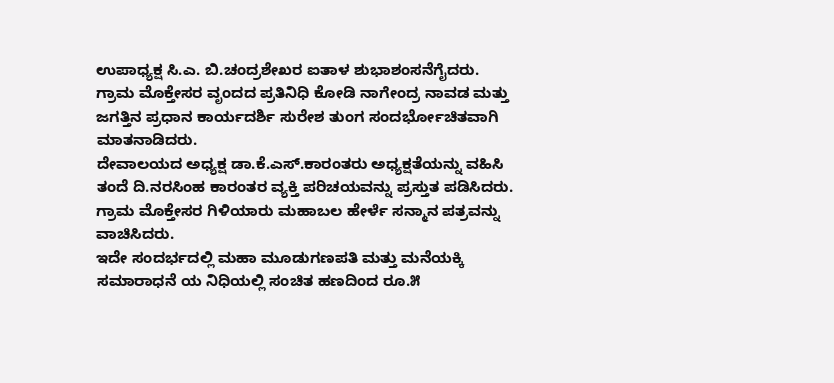ಉಪಾಧ್ಯಕ್ಷ ಸಿ.ಎ. ಬಿ.ಚಂದ್ರಶೇಖರ ಐತಾಳ ಶುಭಾಶಂಸನೆಗೈದರು.
ಗ್ರಾಮ ಮೊಕ್ತೇಸರ ವೃಂದದ ಪ್ರತಿನಿಧಿ ಕೋಡಿ ನಾಗೇಂದ್ರ ನಾವಡ ಮತ್ತು ಜಗತ್ತಿನ ಪ್ರಧಾನ ಕಾರ್ಯದರ್ಶಿ ಸುರೇಶ ತುಂಗ ಸಂದರ್ಭೋಚಿತವಾಗಿ ಮಾತನಾಡಿದರು.
ದೇವಾಲಯದ ಅಧ್ಯಕ್ಷ ಡಾ.ಕೆ.ಎಸ್.ಕಾರಂತರು ಅಧ್ಯಕ್ಷತೆಯನ್ನು ವಹಿಸಿ ತಂದೆ ದಿ.ನರಸಿಂಹ ಕಾರಂತರ ವ್ಯಕ್ತಿ ಪರಿಚಯವನ್ನು ಪ್ರಸ್ತುತ ಪಡಿಸಿದರು. ಗ್ರಾಮ ಮೊಕ್ತೇಸರ ಗಿಳಿಯಾರು ಮಹಾಬಲ ಹೇರ್ಳೆ ಸನ್ಮಾನ ಪತ್ರವನ್ನು ವಾಚಿಸಿದರು.
ಇದೇ ಸಂದರ್ಭದಲ್ಲಿ ಮಹಾ ಮೂಡುಗಣಪತಿ ಮತ್ತು ಮನೆಯಕ್ಕಿ ಸಮಾರಾಧನೆ ಯ ನಿಧಿಯಲ್ಲಿ ಸಂಚಿತ ಹಣದಿಂದ ರೂ.೫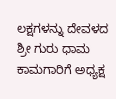ಲಕ್ಷಗಳನ್ನು ದೇವಳದ ಶ್ರೀ ಗುರು ಧಾಮ ಕಾಮಗಾರಿಗೆ ಅಧ್ಯಕ್ಷ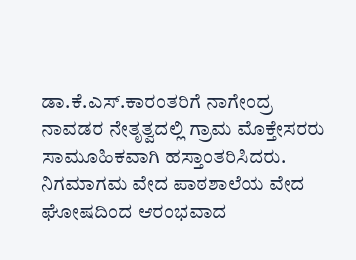ಡಾ.ಕೆ.ಎಸ್.ಕಾರಂತರಿಗೆ ನಾಗೇಂದ್ರ ನಾವಡರ ನೇತೃತ್ವದಲ್ಲಿ ಗ್ರಾಮ ಮೊಕ್ತೇಸರರು ಸಾಮೂಹಿಕವಾಗಿ ಹಸ್ತಾಂತರಿಸಿದರು. ನಿಗಮಾಗಮ ವೇದ ಪಾಠಶಾಲೆಯ ವೇದ ಘೋಷದಿಂದ ಆರಂಭವಾದ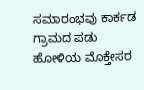ಸಮಾರಂಭವು ಕಾರ್ಕಡ ಗ್ರಾಮದ ಪಡು ಹೋಳಿಯ ಮೊಕ್ತೇಸರ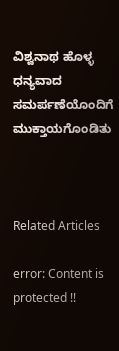ವಿಶ್ವನಾಥ ಹೊಳ್ಳ ಧನ್ಯವಾದ ಸಮರ್ಪಣೆಯೊಂದಿಗೆ ಮುಕ್ತಾಯಗೊಂಡಿತು



Related Articles

error: Content is protected !!